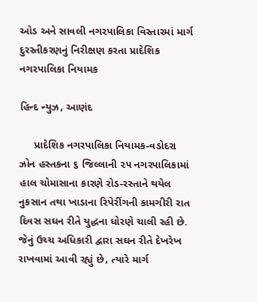ઓડ અને સાવલી નગરપાલિકા વિસ્તારમાં માર્ગ દુરસ્તીકરણનું નિરીક્ષણ કરતા પ્રાદેશિક નગરપાલિકા નિયામક

હિન્દ ન્યુઝ, આણંદ

     પ્રાદેશિક નગરપાલિકા નિયામક-વડોદરા ઝોન હસ્તકના ૬ જિલ્લાની ૨૫ નગરપાલિકામાં હાલ ચોમાસાના કારણે રોડ-રસ્તાને થયેલ નુકસાન તથા ખાડાના રિપેરીંગની કામગીરી રાત દિવસ સઘન રીતે યુદ્ધના ધોરણે ચાલી રહી છે. જેનું ઉચ્ચ અધિકારી દ્વારા સઘન રીતે દેખરેખ રાખવામાં આવી રહ્યું છે, ત્યારે માર્ગ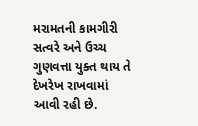મરામતની કામગીરી સત્વરે અને ઉચ્ચ ગુણવત્તા યુક્ત થાય તે દેખરેખ રાખવામાં આવી રહી છે.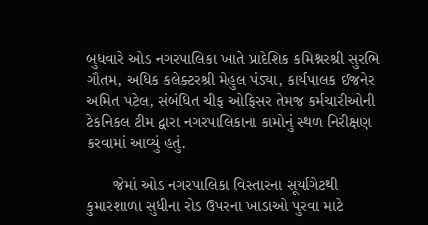બુધવારે ઓડ નગરપાલિકા ખાતે પ્રાદેશિક કમિશ્નરશ્રી સુરભિ ગૌતમ, અધિક કલેક્ટરશ્રી મેહુલ પંડ્યા, કાર્યપાલક ઈજનેર અમિત પટેલ, સંબંધિત ચીફ ઓફિસર તેમજ કર્મચારીઓની ટેકનિકલ ટીમ દ્વારા નગરપાલિકાના કામોનું સ્થળ નિરીક્ષણ કરવામાં આવ્યું હતું.

      જેમાં ઓડ નગરપાલિકા વિસ્તારના સૂર્યાગેટથી કુમારશાળા સુધીના રોડ ઉપરના ખાડાઓ પુરવા માટે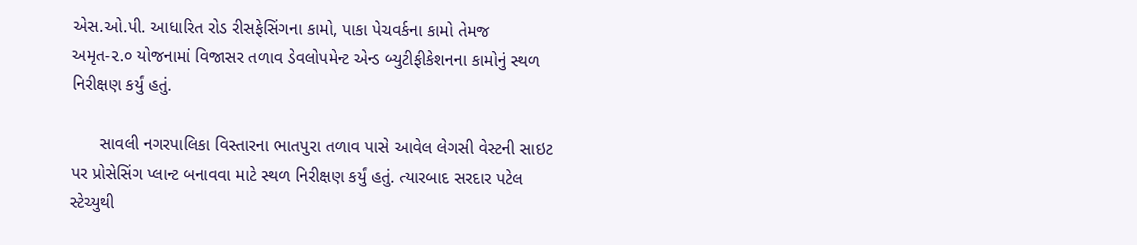એસ.ઓ.પી. આધારિત રોડ રીસફેસિંગના કામો, પાકા પેચવર્કના કામો તેમજ અમૃત-૨.૦ યોજનામાં વિજાસર તળાવ ડેવલોપમેન્ટ એન્ડ બ્યુટીફીકેશનના કામોનું સ્થળ નિરીક્ષણ કર્યું હતું.

      સાવલી નગરપાલિકા વિસ્તારના ભાતપુરા તળાવ પાસે આવેલ લેગસી વેસ્ટની સાઇટ પર પ્રોસેસિંગ પ્લાન્ટ બનાવવા માટે સ્થળ નિરીક્ષણ કર્યું હતું. ત્યારબાદ સરદાર પટેલ સ્ટેચ્યુથી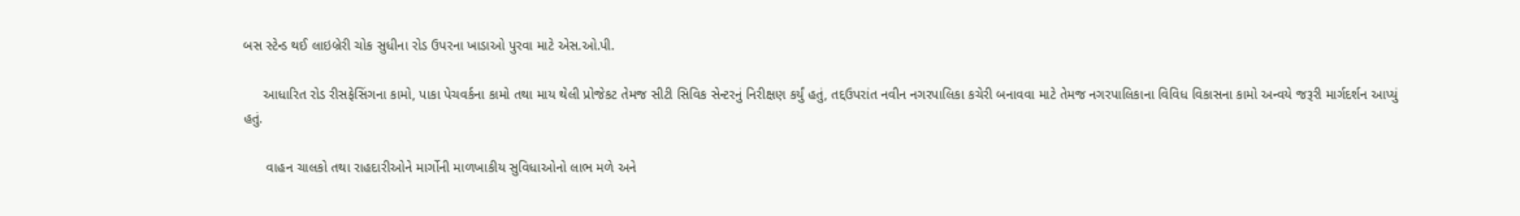બસ સ્ટેન્ડ થઈ લાઇબ્રેરી ચોક સુધીના રોડ ઉપરના ખાડાઓ પુરવા માટે એસ.ઓ.પી.

     આધારિત રોડ રીસફેસિંગના કામો, પાકા પેચવર્કના કામો તથા માય થેલી પ્રોજેકટ તેમજ સીટી સિવિક સેન્ટરનું નિરીક્ષણ કર્યું હતું, તદ્દઉપરાંત નવીન નગરપાલિકા કચેરી બનાવવા માટે તેમજ નગરપાલિકાના વિવિધ વિકાસના કામો અન્વયે જરૂરી માર્ગદર્શન આપ્યું હતું.

      વાહન ચાલકો તથા રાહદારીઓને માર્ગોની માળખાકીય સુવિધાઓનો લાભ મળે અને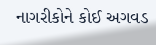નાગરીકોને કોઈ અગવડ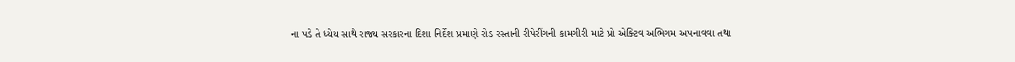ના પડે તે ધ્યેય સાથે રાજ્ય સરકારના દિશા નિર્દેશ પ્રમાણે રોડ રસ્તાની રીપેરીંગની કામગીરી માટે પ્રો એક્ટિવ અભિગમ અપનાવવા તથા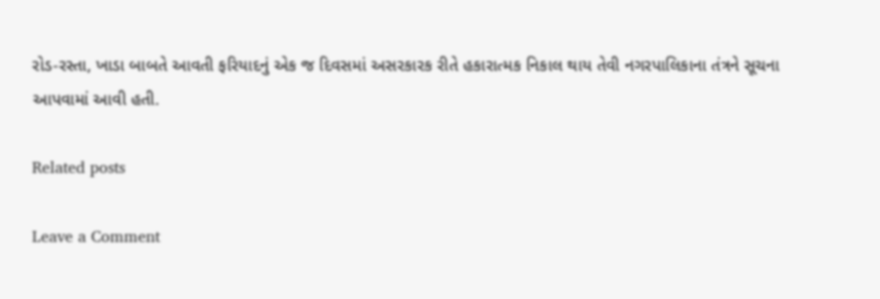રોડ-રસ્તા, ખાડા બાબતે આવતી ફરિયાદનું એક જ દિવસમાં અસરકારક રીતે હકારાત્મક નિકાલ થાય તેવી નગરપાલિકાના તંત્રને સૂચના આપવામાં આવી હતી.

Related posts

Leave a Comment